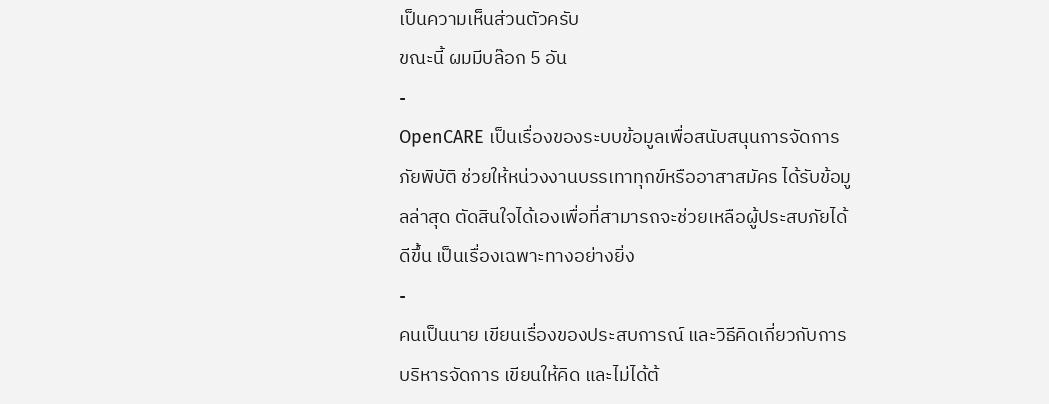เป็นความเห็นส่วนตัวครับ
ขณะนี้ ผมมีบล๊อก 5 อัน
-
OpenCARE เป็นเรื่องของระบบข้อมูลเพื่อสนับสนุนการจัดการภัยพิบัติ ช่วยให้หน่วงงานบรรเทาทุกข์หรืออาสาสมัคร ได้รับข้อมูลล่าสุด ตัดสินใจได้เองเพื่อที่สามารถจะช่วยเหลือผู้ประสบภัยได้ดีขึ้น เป็นเรื่องเฉพาะทางอย่างยิ่ง
-
คนเป็นนาย เขียนเรื่องของประสบการณ์ และวิธีคิดเกี่ยวกับการบริหารจัดการ เขียนให้คิด และไม่ได้ต้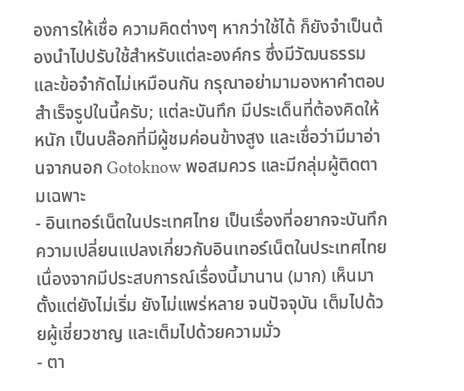องการให้เชื่อ ความคิดต่างๆ หากว่าใช้ได้ ก็ยังจำเป็นต้องนำไปปรับใช้สำหรับแต่ละองค์กร ซึ่งมีวัฒนธรรมและข้อจำกัดไม่เหมือนกัน กรุณาอย่ามามองหาคำตอบสำเร็จรูปในนี้ครับ; แต่ละบันทึก มีประเด็นที่ต้องคิดให้หนัก เป็นบล๊อกที่มีผู้ชมค่อนข้างสูง และเชื่อว่ามีมาอ่านจากนอก Gotoknow พอสมควร และมีกลุ่มผู้ติดตามเฉพาะ
- อินเทอร์เน็ตในประเทศไทย เป็นเรื่องที่อยากจะบันทึกความเปลี่ยนแปลงเกี่ยวกับอินเทอร์เน็ตในประเทศไทย เนื่องจากมีประสบการณ์เรื่องนี้มานาน (มาก) เห็นมาตั้งแต่ยังไม่เริ่ม ยังไม่แพร่หลาย จนปัจจุบัน เต็มไปด้วยผู้เชี่ยวชาญ และเต็มไปด้วยความมั่ว
- ตา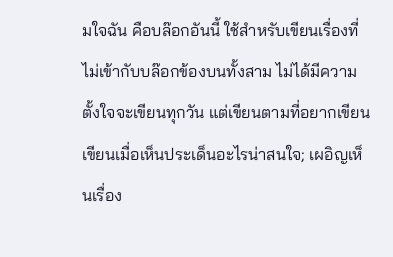มใจฉัน คือบล๊อกอันนี้ ใช้สำหรับเขียนเรื่องที่ไม่เข้ากับบล๊อกข้องบนทั้งสาม ไม่ได้มีความตั้งใจจะเขียนทุกวัน แต่เขียนตามที่อยากเขียน เขียนเมื่อเห็นประเด็นอะไรน่าสนใจ; เผอิญเห็นเรื่อง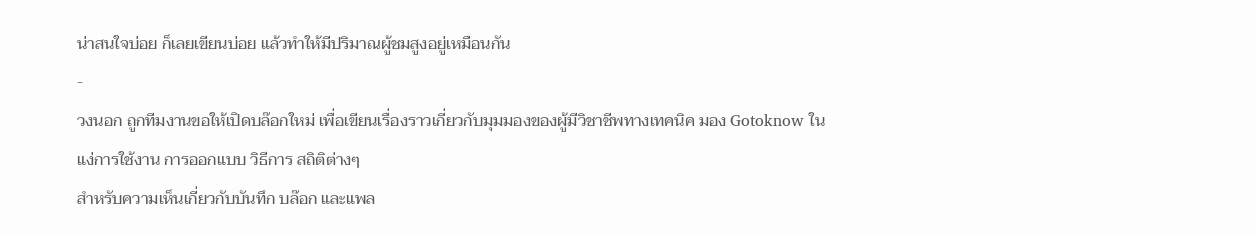น่าสนใจบ่อย ก็เลยเขียนบ่อย แล้วทำให้มีปริมาณผู้ชมสูงอยู่เหมือนกัน
-
วงนอก ถูกทีมงานขอให้เปิดบล๊อกใหม่ เพื่อเขียนเรื่องราวเกี่ยวกับมุมมองของผู้มีวิชาชีพทางเทคนิค มอง Gotoknow ในแง่การใช้งาน การออกแบบ วิธีการ สถิติต่างๆ
สำหรับความเห็นเกี่ยวกับบันทึก บล๊อก และแพล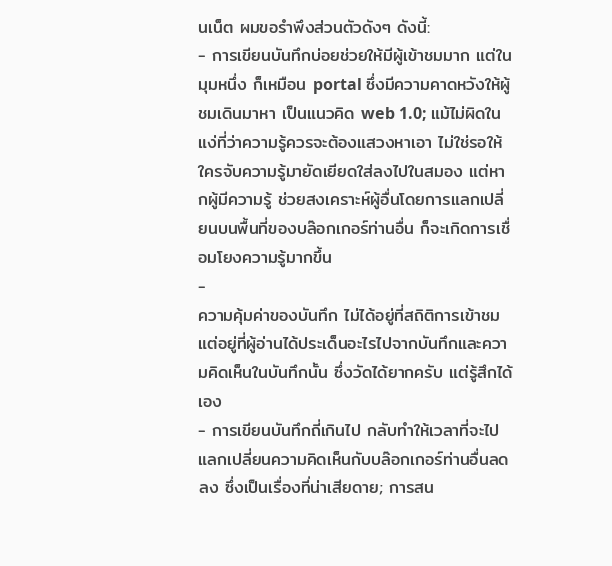นเน็ต ผมขอรำพึงส่วนตัวดังๆ ดังนี้:
- การเขียนบันทึกบ่อยช่วยให้มีผู้เข้าชมมาก แต่ในมุมหนึ่ง ก็เหมือน portal ซึ่งมีความคาดหวังให้ผู้ชมเดินมาหา เป็นแนวคิด web 1.0; แม้ไม่ผิดในแง่ที่ว่าความรู้ควรจะต้องแสวงหาเอา ไม่ใช่รอให้ใครจับความรู้มายัดเยียดใส่ลงไปในสมอง แต่หากผู้มีความรู้ ช่วยสงเคราะห์ผู้อื่นโดยการแลกเปลี่ยนบนพื้นที่ของบล๊อกเกอร์ท่านอื่น ก็จะเกิดการเชื่อมโยงความรู้มากขึ้น
-
ความคุ้มค่าของบันทึก ไม่ได้อยู่ที่สถิติการเข้าชม แต่อยู่ที่ผู้อ่านได้ประเด็นอะไรไปจากบันทึกและความคิดเห็นในบันทึกนั้น ซึ่งวัดได้ยากครับ แต่รู้สึกได้เอง
- การเขียนบันทึกถี่เกินไป กลับทำให้เวลาที่จะไปแลกเปลี่ยนความคิดเห็นกับบล๊อกเกอร์ท่านอื่นลดลง ซึ่งเป็นเรื่องที่น่าเสียดาย; การสน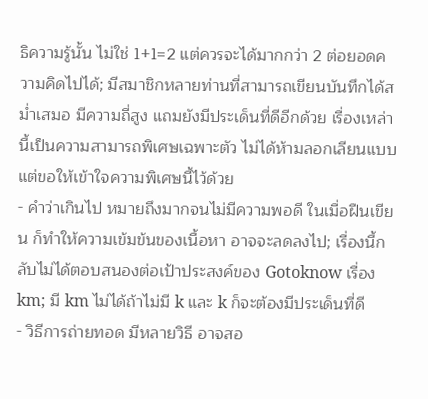ธิความรู้นั้น ไม่ใช่ 1+1=2 แต่ควรจะได้มากกว่า 2 ต่อยอดความคิดไปได้; มีสมาชิกหลายท่านที่สามารถเขียนบันทึกได้สม่ำเสมอ มีความถี่สูง แถมยังมีประเด็นที่ดีอีกด้วย เรื่องเหล่านี้เป็นความสามารถพิเศษเฉพาะตัว ไม่ได้ห้ามลอกเลียนแบบแต่ขอให้เข้าใจความพิเศษนี้ไว้ด้วย
- คำว่าเกินไป หมายถึงมากจนไม่มีความพอดี ในเมื่อฝืนเขียน ก็ทำให้ความเข้มข้นของเนื้อหา อาจจะลดลงไป; เรื่องนี้กลับไม่ได้ตอบสนองต่อเป้าประสงค์ของ Gotoknow เรื่อง km; มี km ไม่ได้ถ้าไม่มี k และ k ก็จะต้องมีประเด็นที่ดี
- วิธีการถ่ายทอด มีหลายวิธี อาจสอ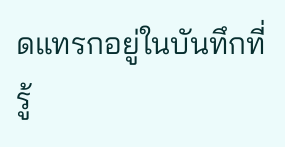ดแทรกอยู่ในบันทึกที่รู้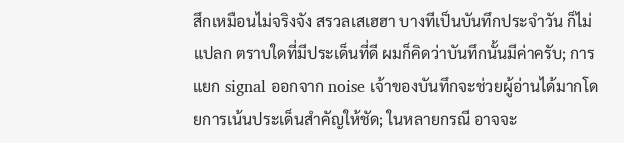สึกเหมือนไม่จริงจัง สรวลเสเฮฮา บางทีเป็นบันทึกประจำวัน ก็ไม่แปลก ตราบใดที่มีประเด็นที่ดี ผมก็คิดว่าบันทึกนั้นมีค่าครับ; การแยก signal ออกจาก noise เจ้าของบันทึกจะช่วยผู้อ่านได้มากโดยการเน้นประเด็นสำคัญให้ชัด; ในหลายกรณี อาจจะ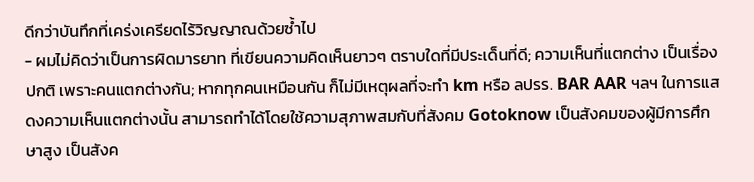ดีกว่าบันทึกที่เคร่งเครียดไร้วิญญาณด้วยซ้ำไป
- ผมไม่คิดว่าเป็นการผิดมารยาท ที่เขียนความคิดเห็นยาวๆ ตราบใดที่มีประเด็นที่ดี; ความเห็นที่แตกต่าง เป็นเรื่องปกติ เพราะคนแตกต่างกัน; หากทุกคนเหมือนกัน ก็ไม่มีเหตุผลที่จะทำ km หรือ ลปรร. BAR AAR ฯลฯ ในการแสดงความเห็นแตกต่างนั้น สามารถทำได้โดยใช้ความสุภาพสมกับที่สังคม Gotoknow เป็นสังคมของผู้มีการศึกษาสูง เป็นสังค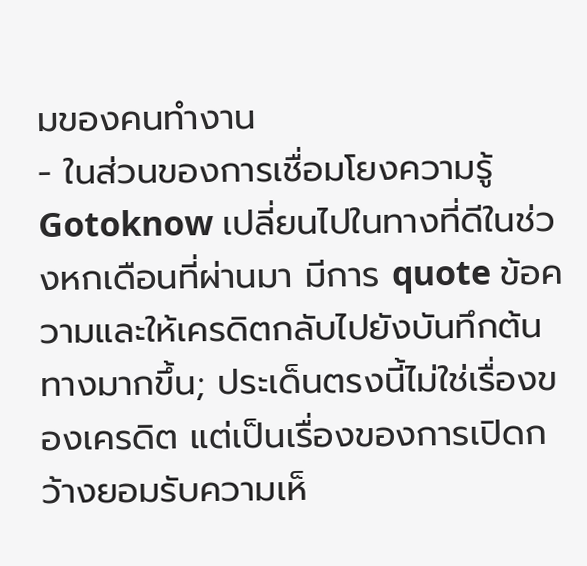มของคนทำงาน
- ในส่วนของการเชื่อมโยงความรู้ Gotoknow เปลี่ยนไปในทางที่ดีในช่วงหกเดือนที่ผ่านมา มีการ quote ข้อความและให้เครดิตกลับไปยังบันทึกต้นทางมากขึ้น; ประเด็นตรงนี้ไม่ใช่เรื่องของเครดิต แต่เป็นเรื่องของการเปิดกว้างยอมรับความเห็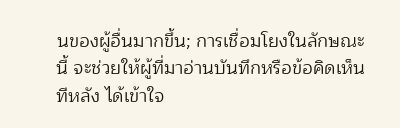นของผู้อื่นมากขึ้น; การเชื่อมโยงในลักษณะนี้ จะช่วยให้ผู้ที่มาอ่านบันทึกหรือข้อคิดเห็นทีหลัง ได้เข้าใจ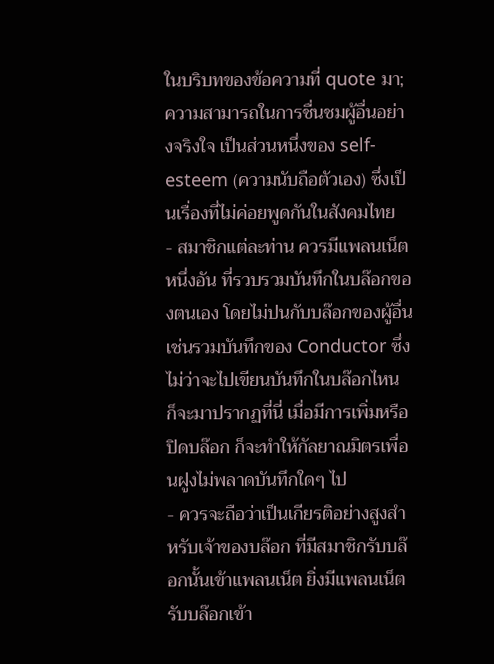ในบริบทของข้อความที่ quote มา; ความสามารถในการชื่นชมผู้อื่นอย่างจริงใจ เป็นส่วนหนึ่งของ self-esteem (ความนับถือตัวเอง) ซึ่งเป็นเรื่องที่ไม่ค่อยพูดกันในสังคมไทย
- สมาชิกแต่ละท่าน ควรมีแพลนเน็ตหนึ่งอัน ที่รวบรวมบันทึกในบล๊อกของตนเอง โดยไม่ปนกับบล๊อกของผู้อื่น เช่นรวมบันทึกของ Conductor ซึ่งไม่ว่าจะไปเขียนบันทึกในบล๊อกไหน ก็จะมาปรากฏที่นี่ เมื่อมีการเพิ่มหรือปิดบล๊อก ก็จะทำให้กัลยาณมิตรเพื่อนฝูงไม่พลาดบันทึกใดๆ ไป
- ควรจะถือว่าเป็นเกียรติอย่างสูงสำหรับเจ้าของบล๊อก ที่มีสมาชิกรับบล๊อกนั้นเข้าแพลนเน็ต ยิ่งมีแพลนเน็ตรับบล๊อกเข้า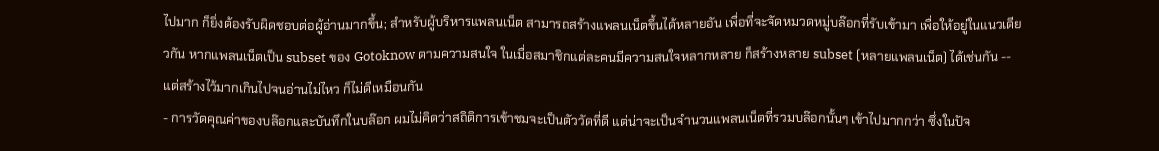ไปมาก ก็ยิ่งต้องรับผิดชอบต่อผู้อ่านมากขึ้น; สำหรับผู้บริหารแพลนเน็ต สามารถสร้างแพลนเน็ตขึ้นได้หลายอัน เพื่อที่จะจัดหมวดหมู่บล๊อกที่รับเข้ามา เพื่อให้อยู่ในแนวเดียวกัน หากแพลนเน็ตเป็น subset ของ Gotoknow ตามความสนใจ ในเมื่อสมาชิกแต่ละคนมีความสนใจหลากหลาย ก็สร้างหลาย subset (หลายแพลนเน็ต) ได้เช่นกัน -- แต่สร้างไว้มากเกินไปจนอ่านไม่ไหว ก็ไม่ดีเหมือนกัน
- การวัดคุณค่าของบล๊อกและบันทึกในบล๊อก ผมไม่คิดว่าสถิติการเข้าชมจะเป็นตัววัดที่ดี แต่น่าจะเป็นจำนวนแพลนเน็ตที่รวมบล๊อกนั้นๆ เข้าไปมากกว่า ซึ่งในปัจ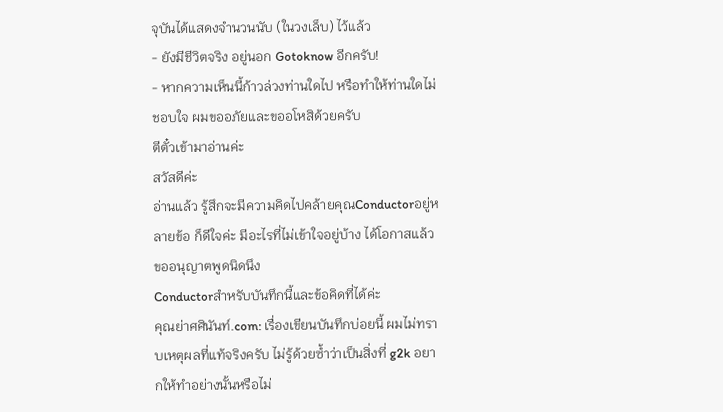จุบันได้แสดงจำนวนนับ (ในวงเล็บ) ไว้แล้ว
- ยังมีชีวิตจริง อยู่นอก Gotoknow อีกครับ!
- หากความเห็นนี้ก้าวล่วงท่านใดไป หรือทำให้ท่านใดไม่ชอบใจ ผมขออภัยและขออโหสิด้วยครับ
ตีตั๋วเข้ามาอ่านค่ะ
สวัสดีค่ะ
อ่านแล้ว รู้สึกจะมีความคิดไปคล้ายคุณConductorอยู่หลายข้อ ก็ดีใจค่ะ มีอะไรที่ไม่เข้าใจอยู่บ้าง ได้โอกาสแล้ว ขออนุญาตพูดนิดนึง
Conductorสำหรับบันทึกนี้และข้อคิดที่ได้ค่ะ
คุณย่าศศินันท์.com: เรื่องเขียนบันทึกบ่อยนี้ ผมไม่ทราบเหตุผลที่แท้จริงครับ ไม่รู้ด้วยซ้ำว่าเป็นสิ่งที่ g2k อยากให้ทำอย่างนั้นหรือไม่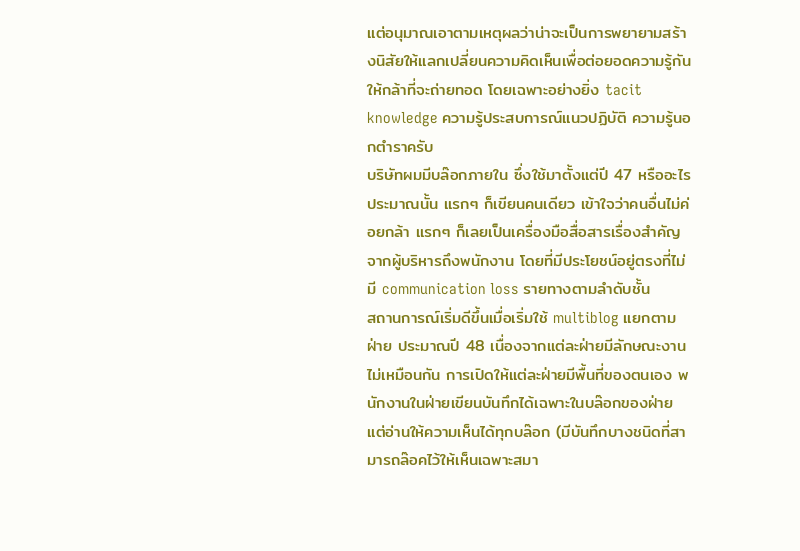แต่อนุมาณเอาตามเหตุผลว่าน่าจะเป็นการพยายามสร้างนิสัยให้แลกเปลี่ยนความคิดเห็นเพื่อต่อยอดความรู้กัน ให้กล้าที่จะถ่ายทอด โดยเฉพาะอย่างยิ่ง tacit knowledge ความรู้ประสบการณ์แนวปฏิบัติ ความรู้นอกตำราครับ
บริษัทผมมีบล๊อกภายใน ซึ่งใช้มาตั้งแต่ปี 47 หรืออะไรประมาณนั้น แรกๆ ก็เขียนคนเดียว เข้าใจว่าคนอื่นไม่ค่อยกล้า แรกๆ ก็เลยเป็นเครื่องมือสื่อสารเรื่องสำคัญจากผู้บริหารถึงพนักงาน โดยที่มีประโยชน์อยู่ตรงที่ไม่มี communication loss รายทางตามลำดับชั้น
สถานการณ์เริ่มดีขึ้นเมื่อเริ่มใช้ multiblog แยกตามฝ่าย ประมาณปี 48 เนื่องจากแต่ละฝ่ายมีลักษณะงานไม่เหมือนกัน การเปิดให้แต่ละฝ่ายมีพื้นที่ของตนเอง พนักงานในฝ่ายเขียนบันทึกได้เฉพาะในบล๊อกของฝ่าย แต่อ่านให้ความเห็นได้ทุกบล๊อก (มีบันทึกบางชนิดที่สามารถล๊อคไว้ให้เห็นเฉพาะสมา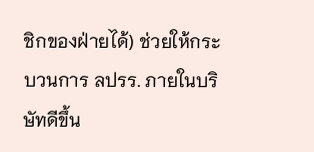ชิกของฝ่ายได้) ช่วยให้กระบวนการ ลปรร. ภายในบริษัทดีขึ้น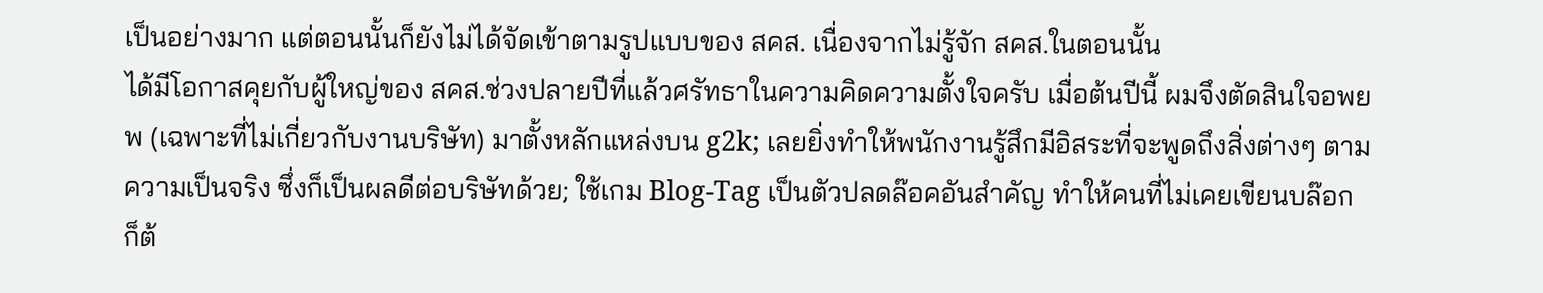เป็นอย่างมาก แต่ตอนนั้นก็ยังไม่ได้จัดเข้าตามรูปแบบของ สคส. เนื่องจากไม่รู้จัก สคส.ในตอนนั้น
ได้มีโอกาสคุยกับผู้ใหญ่ของ สคส.ช่วงปลายปีที่แล้วศรัทธาในความคิดความตั้งใจครับ เมื่อต้นปีนี้ ผมจึงตัดสินใจอพยพ (เฉพาะที่ไม่เกี่ยวกับงานบริษัท) มาตั้งหลักแหล่งบน g2k; เลยยิ่งทำให้พนักงานรู้สึกมีอิสระที่จะพูดถึงสิ่งต่างๆ ตามความเป็นจริง ซึ่งก็เป็นผลดีต่อบริษัทด้วย; ใช้เกม Blog-Tag เป็นตัวปลดล๊อคอันสำคัญ ทำให้คนที่ไม่เคยเขียนบล๊อก ก็ต้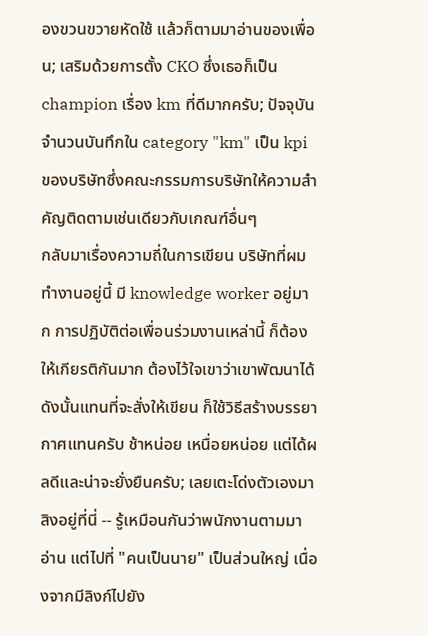องขวนขวายหัดใช้ แล้วก็ตามมาอ่านของเพื่อน; เสริมด้วยการตั้ง CKO ซึ่งเธอก็เป็น champion เรื่อง km ที่ดีมากครับ; ปัจจุบัน จำนวนบันทึกใน category "km" เป็น kpi ของบริษัทซึ่งคณะกรรมการบริษัทให้ความสำคัญติดตามเช่นเดียวกับเกณฑ์อื่นๆ
กลับมาเรื่องความถี่ในการเขียน บริษัทที่ผมทำงานอยู่นี้ มี knowledge worker อยู่มาก การปฏิบัติต่อเพื่อนร่วมงานเหล่านี้ ก็ต้องให้เกียรติกันมาก ต้องไว้ใจเขาว่าเขาพัฒนาได้ ดังนั้นแทนที่จะสั่งให้เขียน ก็ใช้วิธีสร้างบรรยากาศแทนครับ ช้าหน่อย เหนื่อยหน่อย แต่ได้ผลดีและน่าจะยั่งยืนครับ; เลยเตะโด่งตัวเองมาสิงอยู่ที่นี่ -- รู้เหมือนกันว่าพนักงานตามมาอ่าน แต่ไปที่ "คนเป็นนาย" เป็นส่วนใหญ่ เนื่องจากมีลิงก์ไปยัง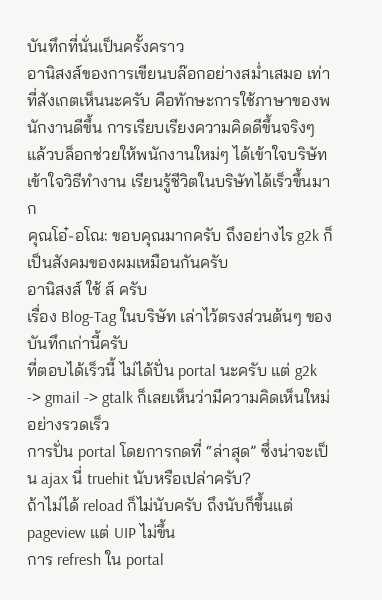บันทึกที่นั่นเป็นครั้งคราว
อานิสงส์ของการเขียนบล๊อกอย่างสม่ำเสมอ เท่าที่สังเกตเห็นนะครับ คือทักษะการใช้ภาษาของพนักงานดีขึ้น การเรียบเรียงความคิดดีขึ้นจริงๆ แล้วบล็อกช่วยให้พนักงานใหม่ๆ ได้เข้าใจบริษัท เข้าใจวิธีทำงาน เรียนรู้ชีวิตในบริษัทได้เร็วขึ้นมาก
คุณโอ๋-อโณ: ขอบคุณมากครับ ถึงอย่างไร g2k ก็เป็นสังคมของผมเหมือนกันครับ
อานิสงส์ ใช้ ส์ ครับ
เรื่อง Blog-Tag ในบริษัท เล่าไว้ตรงส่วนต้นๆ ของบันทึกเก่านี้ครับ
ที่ตอบได้เร็วนี้ ไม่ได้ปั่น portal นะครับ แต่ g2k -> gmail -> gtalk ก็เลยเห็นว่ามีความคิดเห็นใหม่อย่างรวดเร็ว
การปั่น portal โดยการกดที่ “ล่าสุด” ซึ่งน่าจะเป็น ajax นี่ truehit นับหรือเปล่าครับ?
ถ้าไม่ได้ reload ก็ไม่นับครับ ถึงนับก็ขึ้นแต่ pageview แต่ UIP ไม่ขึ้น
การ refresh ใน portal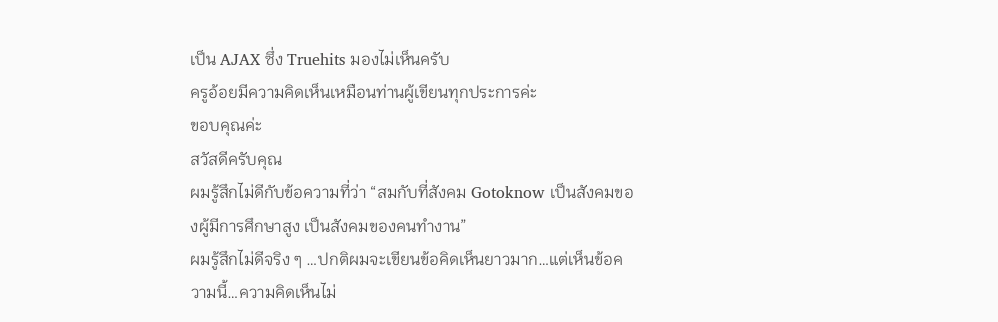เป็น AJAX ซึ่ง Truehits มองไม่เห็นครับ
ครูอ้อยมีความคิดเห็นเหมือนท่านผู้เขียนทุกประการค่ะ
ขอบคุณค่ะ
สวัสดีครับคุณ
ผมรู้สึกไม่ดีกับข้อความที่ว่า “สมกับที่สังคม Gotoknow เป็นสังคมของผู้มีการศึกษาสูง เป็นสังคมของคนทำงาน”
ผมรู้สึกไม่ดีจริง ๆ …ปกติผมจะเขียนข้อคิดเห็นยาวมาก…แต่เห็นข้อความนี้…ความคิดเห็นไม่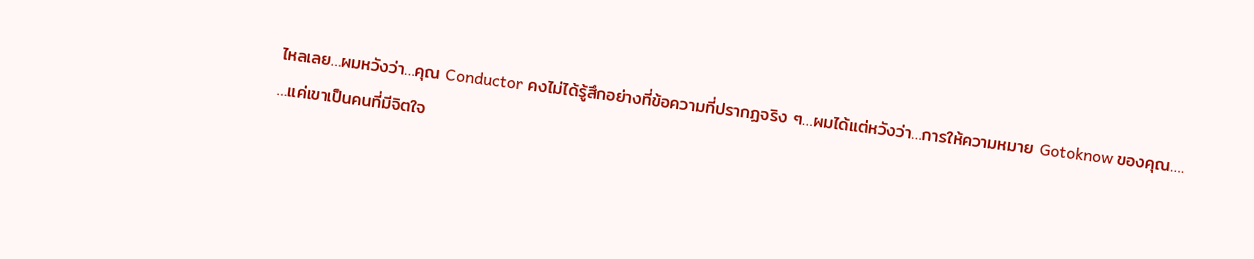ไหลเลย…ผมหวังว่า…คุณ Conductor คงไม่ได้รู้สึกอย่างที่ข้อความที่ปรากฏจริง ๆ…ผมได้แต่หวังว่า…การให้ความหมาย Gotoknow ของคุณ….
…แค่เขาเป็นคนที่มีจิตใจ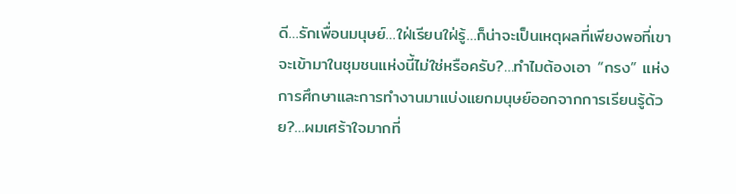ดี…รักเพื่อนมนุษย์…ใฝ่เรียนใฝ่รู้…ก็น่าจะเป็นเหตุผลที่เพียงพอที่เขาจะเข้ามาในชุมชนแห่งนี้ไม่ใช่หรือครับ?…ทำไมต้องเอา “กรง” แห่งการศึกษาและการทำงานมาแบ่งแยกมนุษย์ออกจากการเรียนรู้ด้วย?…ผมเศร้าใจมากที่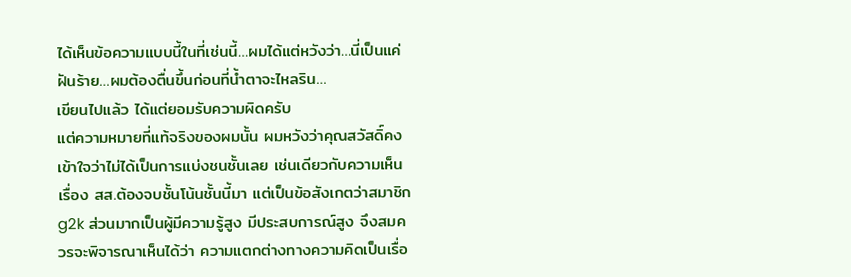ได้เห็นข้อความแบบนี้ในที่เช่นนี้…ผมได้แต่หวังว่า…นี่เป็นแค่ฝันร้าย…ผมต้องตื่นขึ้นก่อนที่น้ำตาจะไหลริน…
เขียนไปแล้ว ได้แต่ยอมรับความผิดครับ
แต่ความหมายที่แท้จริงของผมนั้น ผมหวังว่าคุณสวัสดิ์คงเข้าใจว่าไม่ได้เป็นการแบ่งชนชั้นเลย เช่นเดียวกับความเห็นเรื่อง สส.ต้องจบชั้นโน้นชั้นนี้มา แต่เป็นข้อสังเกตว่าสมาชิก g2k ส่วนมากเป็นผู้มีความรู้สูง มีประสบการณ์สูง จึงสมควรจะพิจารณาเห็นได้ว่า ความแตกต่างทางความคิดเป็นเรื่อ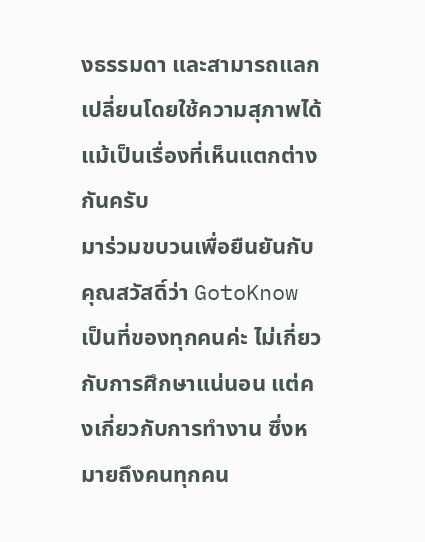งธรรมดา และสามารถแลกเปลี่ยนโดยใช้ความสุภาพได้ แม้เป็นเรื่องที่เห็นแตกต่างกันครับ
มาร่วมขบวนเพื่อยืนยันกับคุณสวัสดิ์ว่า GotoKnow เป็นที่ของทุกคนค่ะ ไม่เกี่ยวกับการศึกษาแน่นอน แต่คงเกี่ยวกับการทำงาน ซึ่งหมายถึงคนทุกคน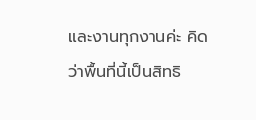และงานทุกงานค่ะ คิดว่าพื้นที่นี้เป็นสิทธิ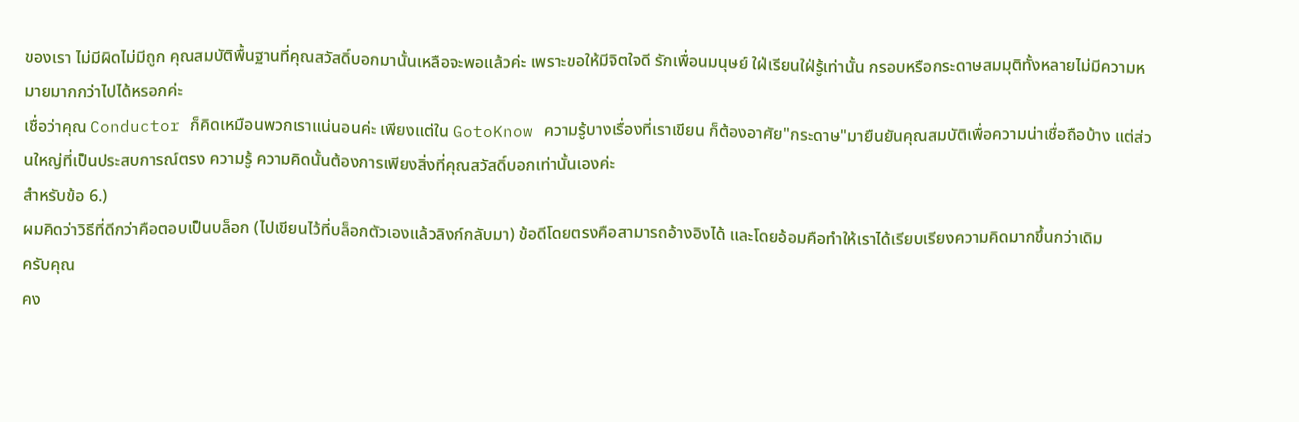ของเรา ไม่มีผิดไม่มีถูก คุณสมบัติพื้นฐานที่คุณสวัสดิ์บอกมานั้นเหลือจะพอแล้วค่ะ เพราะขอให้มีจิตใจดี รักเพื่อนมนุษย์ ใฝ่เรียนใฝ่รู้เท่านั้น กรอบหรือกระดาษสมมุติทั้งหลายไม่มีความหมายมากกว่าไปได้หรอกค่ะ
เชื่อว่าคุณ Conductor ก็คิดเหมือนพวกเราแน่นอนค่ะ เพียงแต่ใน GotoKnow ความรู้บางเรื่องที่เราเขียน ก็ต้องอาศัย"กระดาษ"มายืนยันคุณสมบัติเพื่อความน่าเชื่อถือบ้าง แต่ส่วนใหญ่ที่เป็นประสบการณ์ตรง ความรู้ ความคิดนั้นต้องการเพียงสิ่งที่คุณสวัสดิ์บอกเท่านั้นเองค่ะ
สำหรับข้อ 6.)
ผมคิดว่าวิธีที่ดีกว่าคือตอบเป็นบล็อก (ไปเขียนไว้ที่บล็อกตัวเองแล้วลิงก์กลับมา) ข้อดีโดยตรงคือสามารถอ้างอิงได้ และโดยอ้อมคือทำให้เราได้เรียบเรียงความคิดมากขึ้นกว่าเดิม
ครับคุณ
คง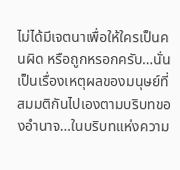ไม่ได้มีเจตนาเพื่อให้ใครเป็นคนผิด หรือถูกหรอกครับ…นั่นเป็นเรื่องเหตุผลของมนุษย์ที่สมมติกันไปเองตามบริบทของอำนาจ…ในบริบทแห่งความ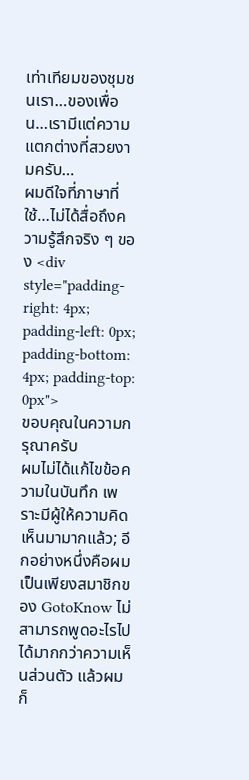เท่าเทียมของชุมชนเรา…ของเพื่อน…เรามีแต่ความแตกต่างที่สวยงามครับ…
ผมดีใจที่ภาษาที่ใช้…ไม่ได้สื่อถึงความรู้สึกจริง ๆ ของ <div style="padding-right: 4px; padding-left: 0px; padding-bottom: 4px; padding-top: 0px">
ขอบคุณในความกรุณาครับ
ผมไม่ได้แก้ไขข้อความในบันทึก เพราะมีผู้ให้ความคิดเห็นมามากแล้ว; อีกอย่างหนึ่งคือผมเป็นเพียงสมาชิกของ GotoKnow ไม่สามารถพูดอะไรไปได้มากกว่าความเห็นส่วนตัว แล้วผมก็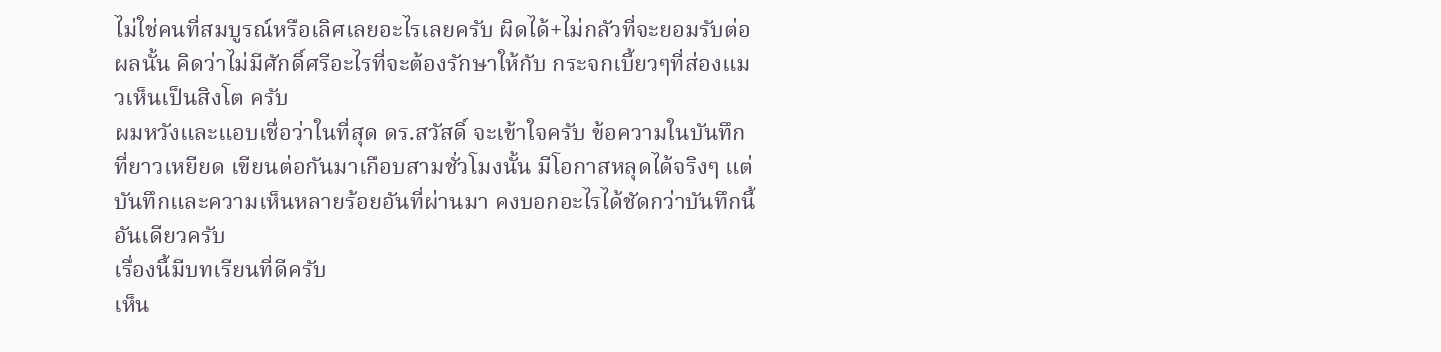ไม่ใช่คนที่สมบูรณ์หรือเลิศเลยอะไรเลยครับ ผิดได้+ไม่กลัวที่จะยอมรับต่อผลนั้น คิดว่าไม่มีศักดิ์ศรีอะไรที่จะต้องรักษาให้กับ กระจกเบี้ยวๆที่ส่องแมวเห็นเป็นสิงโต ครับ
ผมหวังและแอบเชื่อว่าในที่สุด ดร.สวัสดิ์ จะเข้าใจครับ ข้อความในบันทึกที่ยาวเหยียด เขียนต่อกันมาเกือบสามชั่วโมงนั้น มีโอกาสหลุดได้จริงๆ แต่บันทึกและความเห็นหลายร้อยอันที่ผ่านมา คงบอกอะไรได้ชัดกว่าบันทึกนี้อันเดียวครับ
เรื่องนี้มีบทเรียนที่ดีครับ
เห็น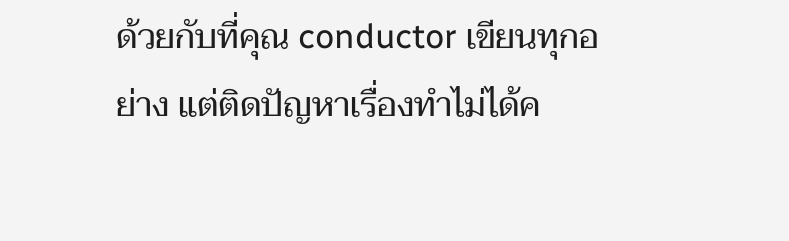ด้วยกับที่คุณ conductor เขียนทุกอย่าง แต่ติดปัญหาเรื่องทำไม่ได้ค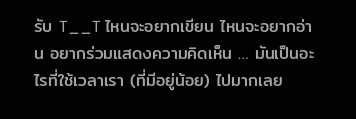รับ T__T ไหนจะอยากเขียน ไหนจะอยากอ่าน อยากร่วมแสดงความคิดเห็น … มันเป็นอะไรที่ใช้เวลาเรา (ที่มีอยู่น้อย) ไปมากเลย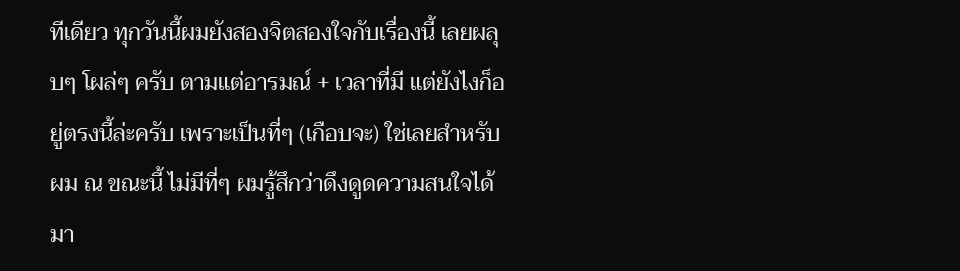ทีเดียว ทุกวันนี้ผมยังสองจิตสองใจกับเรื่องนี้ เลยผลุบๆ โผล่ๆ ครับ ตามแต่อารมณ์ + เวลาที่มี แต่ยังไงก็อยู่ตรงนี้ล่ะครับ เพราะเป็นที่ๆ (เกือบจะ) ใช่เลยสำหรับผม ณ ขณะนี้ ไม่มีที่ๆ ผมรู้สึกว่าดึงดูดความสนใจได้มา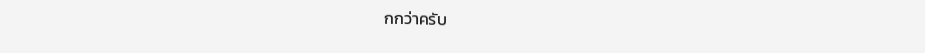กกว่าครับ